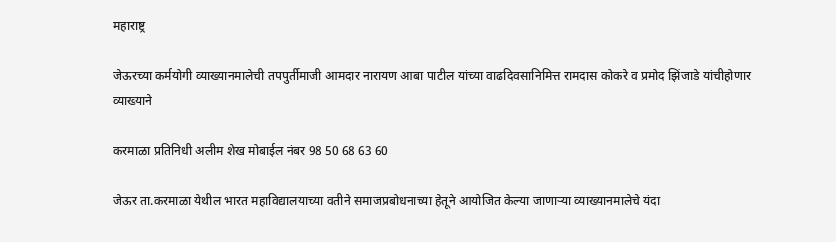महाराष्ट्र

जेऊरच्या कर्मयोगी व्याख्यानमालेची तपपुर्तीमाजी आमदार नारायण आबा पाटील यांच्या वाढदिवसानिमित्त रामदास कोकरे व प्रमोद झिंजाडे यांचीहोणार व्याख्याने

करमाळा प्रतिनिधी अलीम शेख मोबाईल नंबर 98 50 68 63 60

जेऊर ता.करमाळा येथील भारत महाविद्यालयाच्या वतीने समाजप्रबोधनाच्या हेतूने आयोजित केल्या जाणाऱ्या व्याख्यानमालेचे यंदा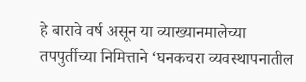हे बारावे वर्ष असून या व्याख्यानमालेच्या तपपुर्तीच्या निमित्ताने ‘घनकचरा व्यवस्थापनातील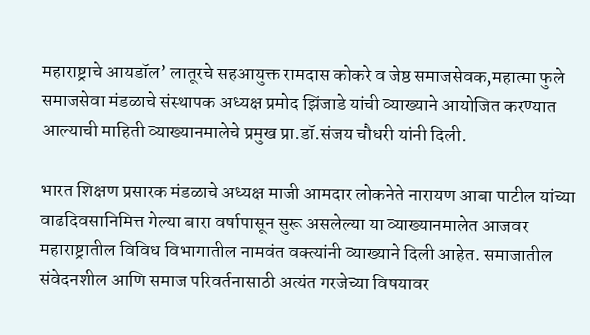महाराष्ट्राचे आयडॉल’ लातूरचे सहआयुक्त रामदास कोकरे व जेष्ठ समाजसेवक,महात्मा फुले समाजसेवा मंडळाचे संस्थापक अध्यक्ष प्रमोद झिंजाडे यांची व्याख्याने आयोजित करण्यात आल्याची माहिती व्याख्यानमालेचे प्रमुख प्रा.डॉ.संजय चौधरी यांनी दिली.

भारत शिक्षण प्रसारक मंडळाचे अध्यक्ष माजी आमदार लोकनेते नारायण आबा पाटील यांच्या वाढदिवसानिमित्त गेल्या बारा वर्षापासून सुरू असलेल्या या व्याख्यानमालेत आजवर महाराष्ट्रातील विविध विभागातील नामवंत वक्त्यांनी व्याख्याने दिली आहेत. समाजातील संवेदनशील आणि समाज परिवर्तनासाठी अत्यंत गरजेच्या विषयावर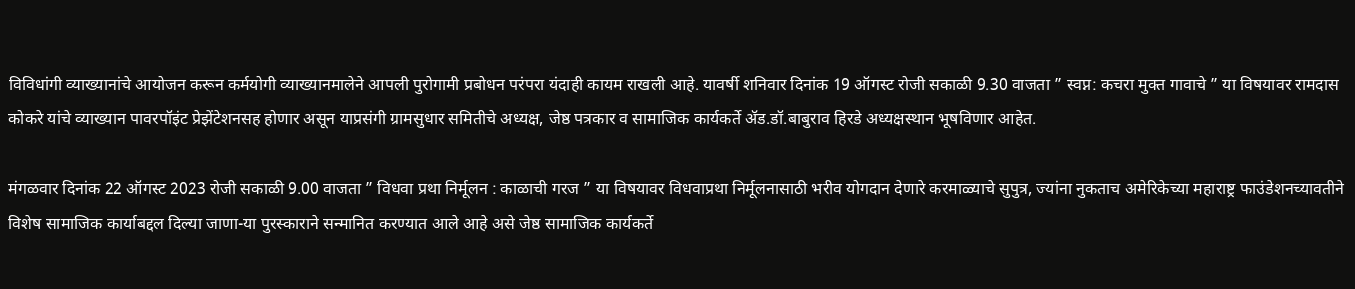विविधांगी व्याख्यानांचे आयोजन करून कर्मयोगी व्याख्यानमालेने आपली पुरोगामी प्रबोधन परंपरा यंदाही कायम राखली आहे. यावर्षी शनिवार दिनांक 19 ऑगस्ट रोजी सकाळी 9.30 वाजता ” स्वप्न: कचरा मुक्त गावाचे ” या विषयावर रामदास कोकरे यांचे व्याख्यान पावरपॉइंट प्रेझेंटेशनसह होणार असून याप्रसंगी ग्रामसुधार समितीचे अध्यक्ष, जेष्ठ पत्रकार व सामाजिक कार्यकर्ते ॲड.डॉ.बाबुराव हिरडे अध्यक्षस्थान भूषविणार आहेत.

मंगळवार दिनांक 22 ऑगस्ट 2023 रोजी सकाळी 9.00 वाजता ” विधवा प्रथा निर्मूलन : काळाची गरज ” या विषयावर विधवाप्रथा निर्मूलनासाठी भरीव योगदान देणारे करमाळ्याचे सुपुत्र, ज्यांना नुकताच अमेरिकेच्या महाराष्ट्र फाउंडेशनच्यावतीने विशेष सामाजिक कार्याबद्दल दिल्या जाणा-या पुरस्काराने सन्मानित करण्यात आले आहे असे जेष्ठ सामाजिक कार्यकर्ते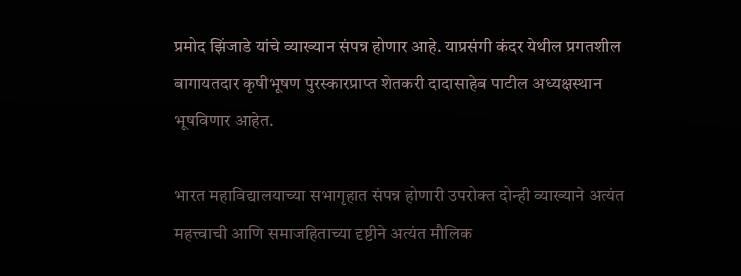प्रमोद झिंजाडे यांचे व्याख्यान संपन्न होणार आहे. याप्रसंगी कंदर येथील प्रगतशील बागायतदार कृषीभूषण पुरस्कारप्राप्त शेतकरी दादासाहेब पाटील अध्यक्षस्थान भूषविणार आहेत.

भारत महाविद्यालयाच्या सभागृहात संपन्न होणारी उपरोक्त दोन्ही व्याख्याने अत्यंत महत्त्वाची आणि समाजहिताच्या दृष्टीने अत्यंत मौलिक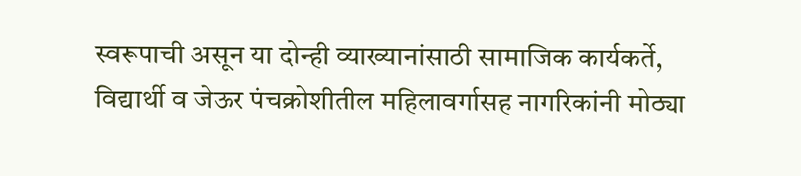स्वरूपाची असून या दोन्ही व्याख्यानांसाठी सामाजिक कार्यकर्ते, विद्यार्थी व जेऊर पंचक्रोशीतील महिलावर्गासह नागरिकांनी मोठ्या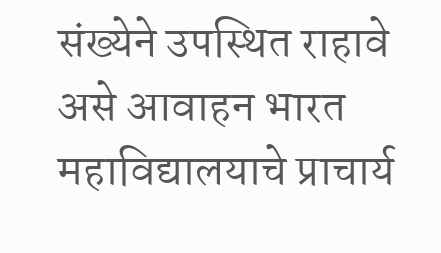संख्येने उपस्थित राहावे असे आवाहन भारत महाविद्यालयाचे प्राचार्य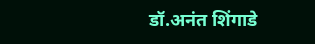डॉ.अनंत शिंगाडे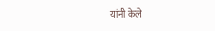यांनी केले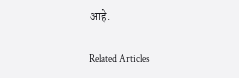आहे.

Related Articles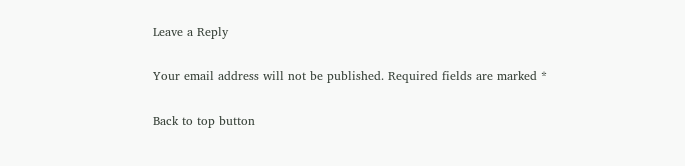Leave a Reply

Your email address will not be published. Required fields are marked *

Back to top button